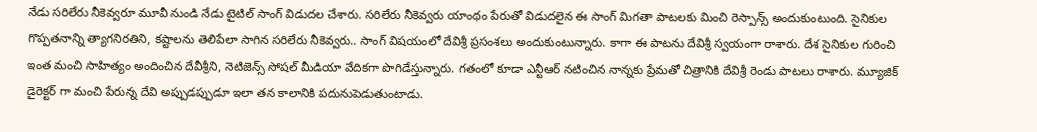నేడు సరిలేరు నీకెవ్వరూ మూవీ నుండి నేడు టైటిల్ సాంగ్ విడుదల చేశారు. సరిలేరు నీకెవ్వరు యాంథం పేరుతో విడుదలైన ఈ సాంగ్ మిగతా పాటలకు మించి రెస్పాన్స్ అందుకుంటుంది. సైనికుల గొప్పతనాన్ని త్యాగనిరతిని, కష్టాలను తెలిపేలా సాగిన సరిలేరు నీకెవ్వరు.. సాంగ్ విషయంలో దేవిశ్రీ ప్రసంశలు అందుకుంటున్నారు. కాగా ఈ పాటను దేవిశ్రీ స్వయంగా రాశారు. దేశ సైనికుల గురించి ఇంత మంచి సాహిత్యం అందించిన దేవీశ్రీని, నెటిజెన్స్ సోషల్ మీడియా వేదికగా పొగిడేస్తున్నారు. గతంలో కూడా ఎన్టీఆర్ నటించిన నాన్నకు ప్రేమతో చిత్రానికి దేవిశ్రీ రెండు పాటలు రాశారు. మ్యూజిక్ డైరెక్టర్ గా మంచి పేరున్న దేవి అప్పుడప్పుడూ ఇలా తన కాలానికి పదునుపెడుతుంటాడు.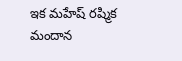ఇక మహేష్ రష్మిక మందాన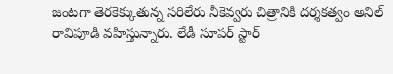జంటగా తెరకెక్కుతున్న సరిలేరు నీకెవ్వరు చిత్రానికి దర్శకత్వం అనిల్ రావిపూడి వహిస్తున్నారు. లేడీ సూపర్ స్టార్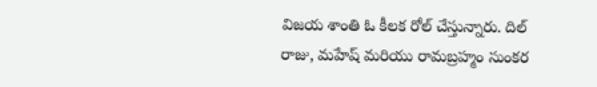విజయ శాంతి ఓ కీలక రోల్ చేస్తున్నారు. దిల్ రాజు, మహేష్ మరియు రామబ్రహ్మం సుంకర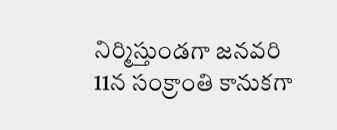నిర్మిస్తుండగా జనవరి 11న సంక్రాంతి కానుకగా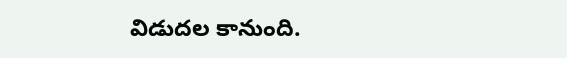విడుదల కానుంది.